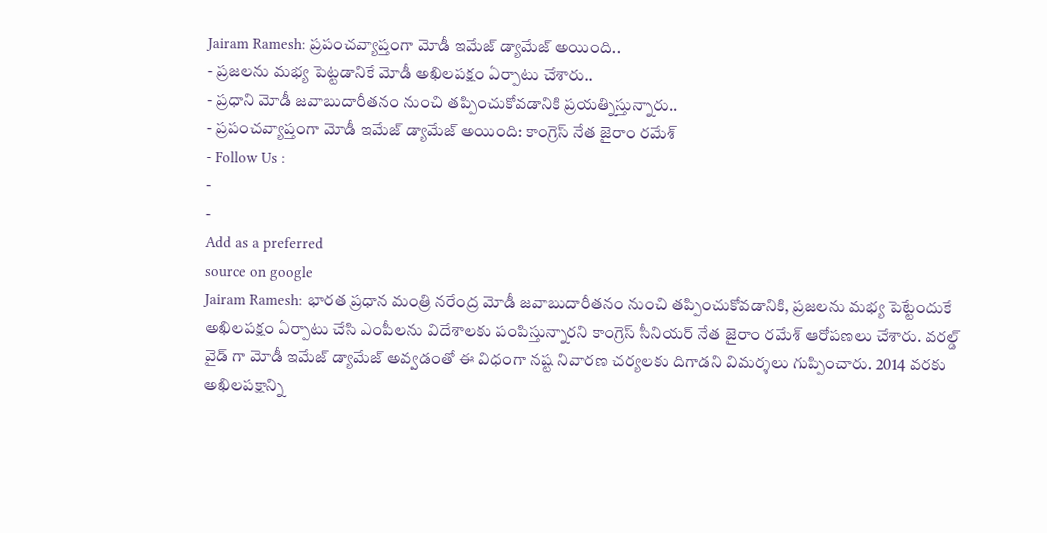Jairam Ramesh: ప్రపంచవ్యాప్తంగా మోడీ ఇమేజ్ డ్యామేజ్ అయింది..
- ప్రజలను మభ్య పెట్టడానికే మోడీ అఖిలపక్షం ఏర్పాటు చేశారు..
- ప్రధాని మోడీ జవాబుదారీతనం నుంచి తప్పించుకోవడానికి ప్రయత్నిస్తున్నారు..
- ప్రపంచవ్యాప్తంగా మోడీ ఇమేజ్ డ్యామేజ్ అయింది: కాంగ్రెస్ నేత జైరాం రమేశ్
- Follow Us :
-
-
Add as a preferred
source on google
Jairam Ramesh: భారత ప్రధాన మంత్రి నరేంద్ర మోడీ జవాబుదారీతనం నుంచి తప్పించుకోవడానికి, ప్రజలను మభ్య పెట్టేందుకే అఖిలపక్షం ఏర్పాటు చేసి ఎంపీలను విదేశాలకు పంపిస్తున్నారని కాంగ్రెస్ సీనియర్ నేత జైరాం రమేశ్ ఆరోపణలు చేశారు. వరల్డ్ వైడ్ గా మోడీ ఇమేజ్ డ్యామేజ్ అవ్వడంతో ఈ విధంగా నష్ట నివారణ చర్యలకు దిగాడని విమర్శలు గుప్పించారు. 2014 వరకు అఖిలపక్షాన్ని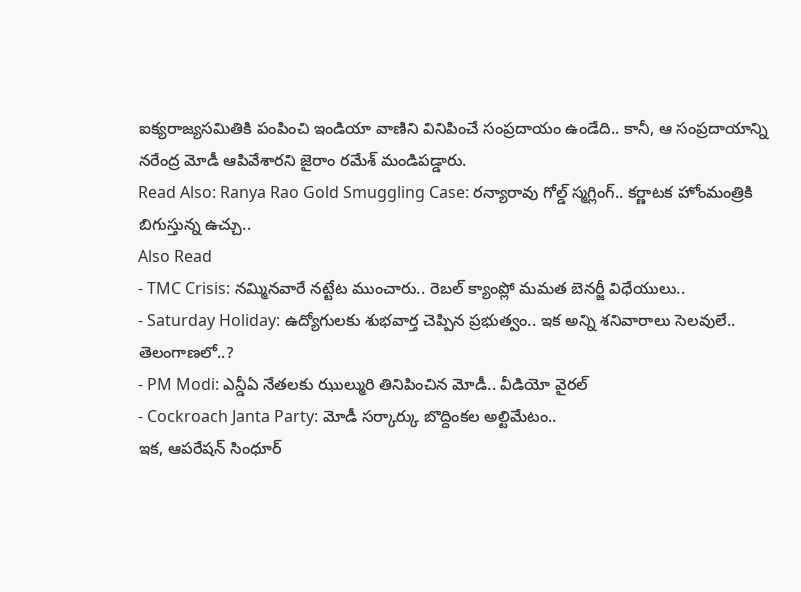ఐక్యరాజ్యసమితికి పంపించి ఇండియా వాణిని వినిపించే సంప్రదాయం ఉండేది.. కానీ, ఆ సంప్రదాయాన్ని నరేంద్ర మోడీ ఆపివేశారని జైరాం రమేశ్ మండిపడ్డారు.
Read Also: Ranya Rao Gold Smuggling Case: రన్యారావు గోల్డ్ స్మగ్లింగ్.. కర్ణాటక హోంమంత్రికి బిగుస్తున్న ఉచ్చు..
Also Read
- TMC Crisis: నమ్మినవారే నట్టేట ముంచారు.. రెబల్ క్యాంప్లో మమత బెనర్జీ విధేయులు..
- Saturday Holiday: ఉద్యోగులకు శుభవార్త చెప్పిన ప్రభుత్వం.. ఇక అన్ని శనివారాలు సెలవులే.. తెలంగాణలో..?
- PM Modi: ఎన్డీఏ నేతలకు ఝుల్మురి తినిపించిన మోడీ.. వీడియో వైరల్
- Cockroach Janta Party: మోడీ సర్కార్కు బొద్దింకల అల్టిమేటం..
ఇక, ఆపరేషన్ సింధూర్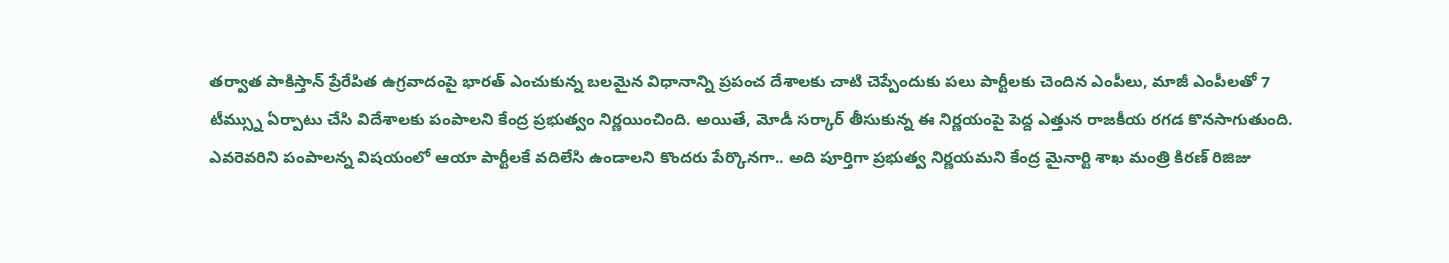తర్వాత పాకిస్తాన్ ప్రేరేపిత ఉగ్రవాదంపై భారత్ ఎంచుకున్న బలమైన విధానాన్ని ప్రపంచ దేశాలకు చాటి చెప్పేందుకు పలు పార్టీలకు చెందిన ఎంపీలు, మాజీ ఎంపీలతో 7 టీమ్స్ను ఏర్పాటు చేసి విదేశాలకు పంపాలని కేంద్ర ప్రభుత్వం నిర్ణయించింది. అయితే, మోడీ సర్కార్ తీసుకున్న ఈ నిర్ణయంపై పెద్ద ఎత్తున రాజకీయ రగడ కొనసాగుతుంది. ఎవరెవరిని పంపాలన్న విషయంలో ఆయా పార్టీలకే వదిలేసి ఉండాలని కొందరు పేర్కొనగా.. అది పూర్తిగా ప్రభుత్వ నిర్ణయమని కేంద్ర మైనార్టి శాఖ మంత్రి కిరణ్ రిజిజు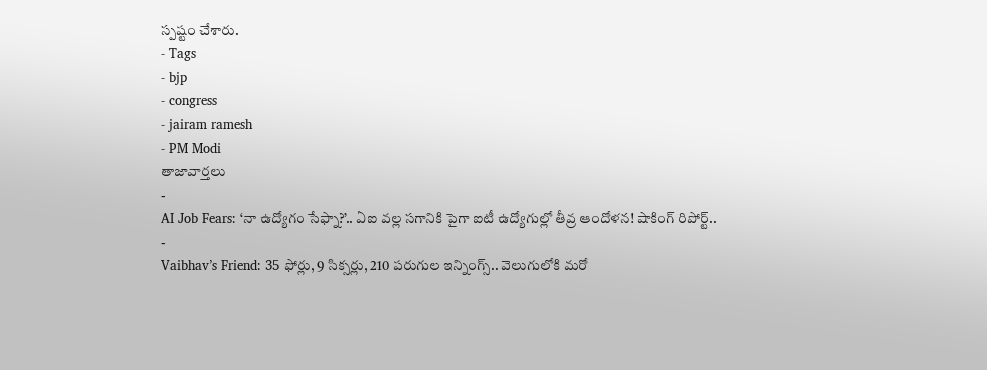స్పష్టం చేశారు.
- Tags
- bjp
- congress
- jairam ramesh
- PM Modi
తాజావార్తలు
-
AI Job Fears: ‘నా ఉద్యోగం సేఫ్నా?’.. ఏఐ వల్ల సగానికి పైగా ఐటీ ఉద్యోగుల్లో తీవ్ర ఆందోళన! షాకింగ్ రిపోర్ట్..
-
Vaibhav’s Friend: 35 ఫోర్లు, 9 సిక్సర్లు, 210 పరుగుల ఇన్నింగ్స్.. వెలుగులోకి మరో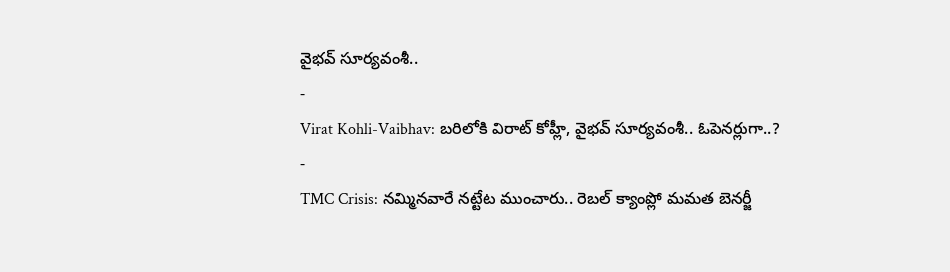వైభవ్ సూర్యవంశీ..
-
Virat Kohli-Vaibhav: బరిలోకి విరాట్ కోహ్లీ, వైభవ్ సూర్యవంశీ.. ఓపెనర్లుగా..?
-
TMC Crisis: నమ్మినవారే నట్టేట ముంచారు.. రెబల్ క్యాంప్లో మమత బెనర్జీ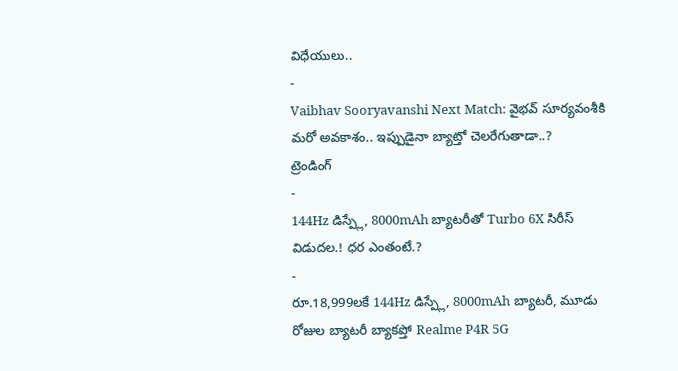విధేయులు..
-
Vaibhav Sooryavanshi Next Match: వైభవ్ సూర్యవంశీకి మరో అవకాశం.. ఇప్పుడైనా బ్యాట్తో చెలరేగుతాడా..?
ట్రెండింగ్
-
144Hz డిస్ప్లే, 8000mAh బ్యాటరీతో Turbo 6X సిరీస్ విడుదల.! ధర ఎంతంటే.?
-
రూ.18,999లకే 144Hz డిస్ప్లే, 8000mAh బ్యాటరీ, మూడు రోజుల బ్యాటరీ బ్యాకప్తో Realme P4R 5G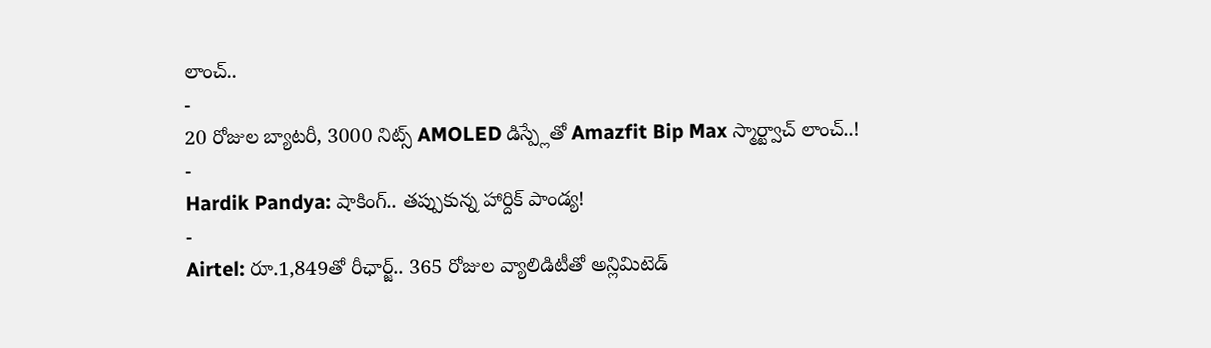లాంచ్..
-
20 రోజుల బ్యాటరీ, 3000 నిట్స్ AMOLED డిస్ప్లేతో Amazfit Bip Max స్మార్ట్వాచ్ లాంచ్..!
-
Hardik Pandya: షాకింగ్.. తప్పుకున్న హార్దిక్ పాండ్య!
-
Airtel: రూ.1,849తో రీఛార్జ్.. 365 రోజుల వ్యాలిడిటీతో అన్లిమిటెడ్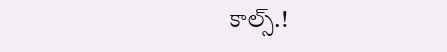కాల్స్.!